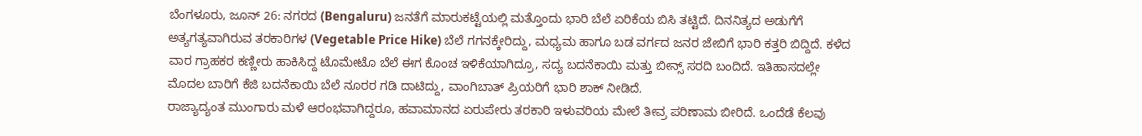ಬೆಂಗಳೂರು, ಜೂನ್ 26: ನಗರದ (Bengaluru) ಜನತೆಗೆ ಮಾರುಕಟ್ಟೆಯಲ್ಲಿ ಮತ್ತೊಂದು ಭಾರಿ ಬೆಲೆ ಏರಿಕೆಯ ಬಿಸಿ ತಟ್ಟಿದೆ. ದಿನನಿತ್ಯದ ಅಡುಗೆಗೆ ಅತ್ಯಗತ್ಯವಾಗಿರುವ ತರಕಾರಿಗಳ (Vegetable Price Hike) ಬೆಲೆ ಗಗನಕ್ಕೇರಿದ್ದು, ಮಧ್ಯಮ ಹಾಗೂ ಬಡ ವರ್ಗದ ಜನರ ಜೇಬಿಗೆ ಭಾರಿ ಕತ್ತರಿ ಬಿದ್ದಿದೆ. ಕಳೆದ ವಾರ ಗ್ರಾಹಕರ ಕಣ್ಣೀರು ಹಾಕಿಸಿದ್ದ ಟೊಮೇಟೊ ಬೆಲೆ ಈಗ ಕೊಂಚ ಇಳಿಕೆಯಾಗಿದ್ರೂ, ಸದ್ಯ ಬದನೆಕಾಯಿ ಮತ್ತು ಬೀನ್ಸ್ ಸರದಿ ಬಂದಿದೆ. ಇತಿಹಾಸದಲ್ಲೇ ಮೊದಲ ಬಾರಿಗೆ ಕೆಜಿ ಬದನೆಕಾಯಿ ಬೆಲೆ ನೂರರ ಗಡಿ ದಾಟಿದ್ದು, ವಾಂಗಿಬಾತ್ ಪ್ರಿಯರಿಗೆ ಭಾರಿ ಶಾಕ್ ನೀಡಿದೆ.
ರಾಜ್ಯಾದ್ಯಂತ ಮುಂಗಾರು ಮಳೆ ಆರಂಭವಾಗಿದ್ದರೂ, ಹವಾಮಾನದ ಏರುಪೇರು ತರಕಾರಿ ಇಳುವರಿಯ ಮೇಲೆ ತೀವ್ರ ಪರಿಣಾಮ ಬೀರಿದೆ. ಒಂದೆಡೆ ಕೆಲವು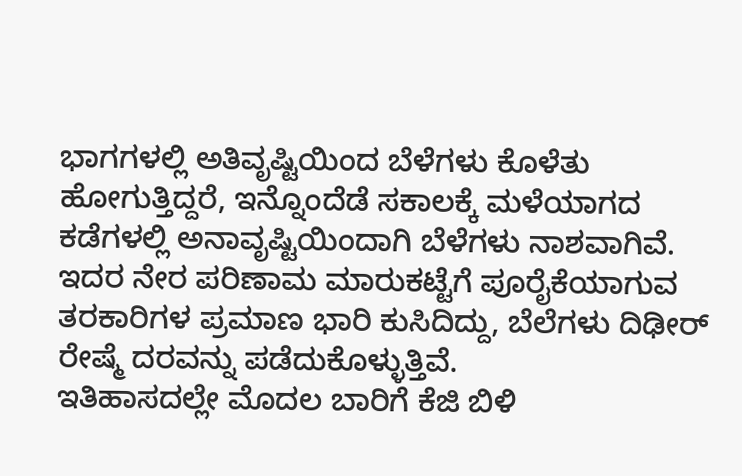ಭಾಗಗಳಲ್ಲಿ ಅತಿವೃಷ್ಟಿಯಿಂದ ಬೆಳೆಗಳು ಕೊಳೆತು ಹೋಗುತ್ತಿದ್ದರೆ, ಇನ್ನೊಂದೆಡೆ ಸಕಾಲಕ್ಕೆ ಮಳೆಯಾಗದ ಕಡೆಗಳಲ್ಲಿ ಅನಾವೃಷ್ಟಿಯಿಂದಾಗಿ ಬೆಳೆಗಳು ನಾಶವಾಗಿವೆ. ಇದರ ನೇರ ಪರಿಣಾಮ ಮಾರುಕಟ್ಟೆಗೆ ಪೂರೈಕೆಯಾಗುವ ತರಕಾರಿಗಳ ಪ್ರಮಾಣ ಭಾರಿ ಕುಸಿದಿದ್ದು, ಬೆಲೆಗಳು ದಿಢೀರ್ ರೇಷ್ಮೆ ದರವನ್ನು ಪಡೆದುಕೊಳ್ಳುತ್ತಿವೆ.
ಇತಿಹಾಸದಲ್ಲೇ ಮೊದಲ ಬಾರಿಗೆ ಕೆಜಿ ಬಿಳಿ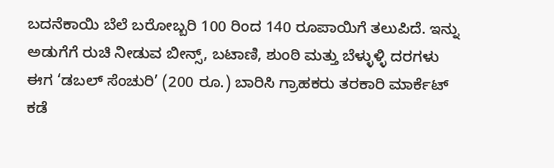ಬದನೆಕಾಯಿ ಬೆಲೆ ಬರೋಬ್ಬರಿ 100 ರಿಂದ 140 ರೂಪಾಯಿಗೆ ತಲುಪಿದೆ. ಇನ್ನು ಅಡುಗೆಗೆ ರುಚಿ ನೀಡುವ ಬೀನ್ಸ್, ಬಟಾಣಿ, ಶುಂಠಿ ಮತ್ತು ಬೆಳ್ಳುಳ್ಳಿ ದರಗಳು ಈಗ ‘ಡಬಲ್ ಸೆಂಚುರಿ’ (200 ರೂ.) ಬಾರಿಸಿ ಗ್ರಾಹಕರು ತರಕಾರಿ ಮಾರ್ಕೆಟ್ ಕಡೆ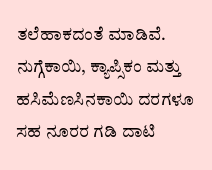ತಲೆಹಾಕದಂತೆ ಮಾಡಿವೆ. ನುಗ್ಗೆಕಾಯಿ, ಕ್ಯಾಪ್ಸಿಕಂ ಮತ್ತು ಹಸಿಮೆಣಸಿನಕಾಯಿ ದರಗಳೂ ಸಹ ನೂರರ ಗಡಿ ದಾಟಿ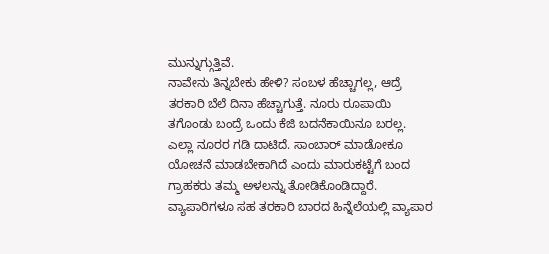ಮುನ್ನುಗ್ಗುತ್ತಿವೆ.
ನಾವೇನು ತಿನ್ನಬೇಕು ಹೇಳಿ? ಸಂಬಳ ಹೆಚ್ಚಾಗಲ್ಲ, ಆದ್ರೆ ತರಕಾರಿ ಬೆಲೆ ದಿನಾ ಹೆಚ್ಚಾಗುತ್ತೆ. ನೂರು ರೂಪಾಯಿ ತಗೊಂಡು ಬಂದ್ರೆ ಒಂದು ಕೆಜಿ ಬದನೆಕಾಯಿನೂ ಬರಲ್ಲ. ಎಲ್ಲಾ ನೂರರ ಗಡಿ ದಾಟಿದೆ. ಸಾಂಬಾರ್ ಮಾಡೋಕೂ ಯೋಚನೆ ಮಾಡಬೇಕಾಗಿದೆ ಎಂದು ಮಾರುಕಟ್ಟೆಗೆ ಬಂದ ಗ್ರಾಹಕರು ತಮ್ಮ ಅಳಲನ್ನು ತೋಡಿಕೊಂಡಿದ್ದಾರೆ. ವ್ಯಾಪಾರಿಗಳೂ ಸಹ ತರಕಾರಿ ಬಾರದ ಹಿನ್ನೆಲೆಯಲ್ಲಿ ವ್ಯಾಪಾರ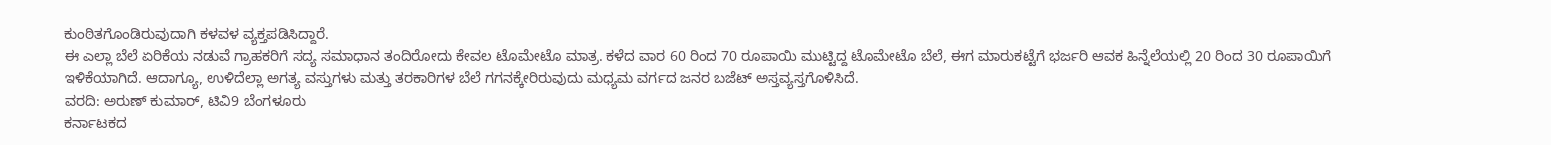ಕುಂಠಿತಗೊಂಡಿರುವುದಾಗಿ ಕಳವಳ ವ್ಯಕ್ತಪಡಿಸಿದ್ದಾರೆ.
ಈ ಎಲ್ಲಾ ಬೆಲೆ ಏರಿಕೆಯ ನಡುವೆ ಗ್ರಾಹಕರಿಗೆ ಸದ್ಯ ಸಮಾಧಾನ ತಂದಿರೋದು ಕೇವಲ ಟೊಮೇಟೊ ಮಾತ್ರ. ಕಳೆದ ವಾರ 60 ರಿಂದ 70 ರೂಪಾಯಿ ಮುಟ್ಟಿದ್ದ ಟೊಮೇಟೊ ಬೆಲೆ, ಈಗ ಮಾರುಕಟ್ಟೆಗೆ ಭರ್ಜರಿ ಆವಕ ಹಿನ್ನೆಲೆಯಲ್ಲಿ 20 ರಿಂದ 30 ರೂಪಾಯಿಗೆ ಇಳಿಕೆಯಾಗಿದೆ. ಆದಾಗ್ಯೂ, ಉಳಿದೆಲ್ಲಾ ಅಗತ್ಯ ವಸ್ತುಗಳು ಮತ್ತು ತರಕಾರಿಗಳ ಬೆಲೆ ಗಗನಕ್ಕೇರಿರುವುದು ಮಧ್ಯಮ ವರ್ಗದ ಜನರ ಬಜೆಟ್ ಅಸ್ತವ್ಯಸ್ತಗೊಳಿಸಿದೆ.
ವರದಿ: ಅರುಣ್ ಕುಮಾರ್, ಟಿವಿ9 ಬೆಂಗಳೂರು
ಕರ್ನಾಟಕದ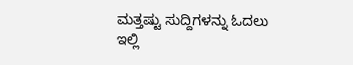ಮತ್ತಷ್ಟು ಸುದ್ದಿಗಳನ್ನು ಓದಲು ಇಲ್ಲಿ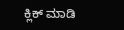ಕ್ಲಿಕ್ ಮಾಡಿ